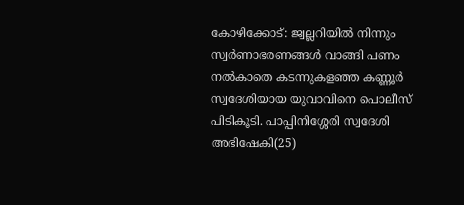കോഴിക്കോട്: ജ്വല്ലറിയില്‍ നിന്നും സ്വര്‍ണാഭരണങ്ങള്‍ വാങ്ങി പണം നല്‍കാതെ കടന്നുകളഞ്ഞ കണ്ണൂര്‍ സ്വദേശിയായ യുവാവിനെ പൊലീസ് പിടികൂടി. പാപ്പിനിശ്ശേരി സ്വദേശി അഭിഷേകി(25)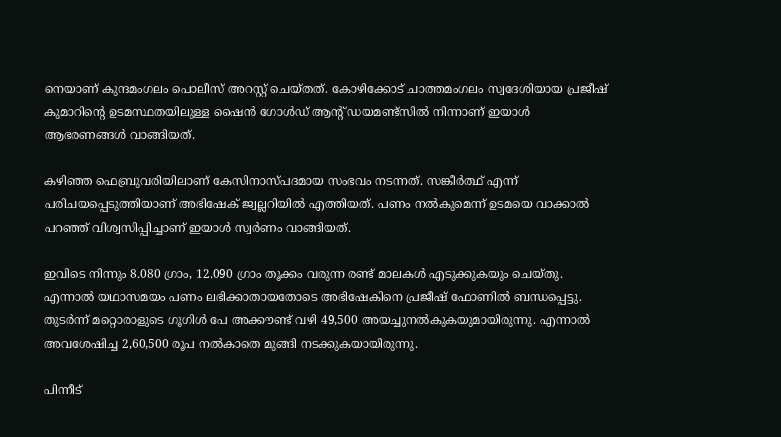നെയാണ് കുന്ദമംഗലം പൊലീസ് അറസ്റ്റ് ചെയ്തത്. കോഴിക്കോട് ചാത്തമംഗലം സ്വദേശിയായ പ്രജീഷ് കുമാറിന്‍റെ ഉടമസ്ഥതയിലുള്ള ഷൈന്‍ ഗോള്‍ഡ് ആന്‍റ് ഡയമണ്ട്‌സില്‍ നിന്നാണ് ഇയാള്‍ ആഭരണങ്ങള്‍ വാങ്ങിയത്.

കഴിഞ്ഞ ഫെബ്രുവരിയിലാണ് കേസിനാസ്പദമായ സംഭവം നടന്നത്. സങ്കീര്‍ത്ഥ് എന്ന് പരിചയപ്പെടുത്തിയാണ് അഭിഷേക് ജ്വല്ലറിയില്‍ എത്തിയത്. പണം നൽകുമെന്ന് ഉടമയെ വാക്കാൽ പറഞ്ഞ് വിശ്വസിപ്പിച്ചാണ് ഇയാൾ സ്വർണം വാങ്ങിയത്.

ഇവിടെ നിന്നും 8.080 ഗ്രാം, 12.090 ഗ്രാം തൂക്കം വരുന്ന രണ്ട് മാലകള്‍ എടുക്കുകയും ചെയ്തു. എന്നാല്‍ യഥാസമയം പണം ലഭിക്കാതായതോടെ അഭിഷേകിനെ പ്രജീഷ് ഫോണില്‍ ബന്ധപ്പെട്ടു. തുടര്‍ന്ന് മറ്റൊരാളുടെ ഗൂഗിള്‍ പേ അക്കൗണ്ട് വഴി 49,500 അയച്ചുനല്‍കുകയുമായിരുന്നു. എന്നാല്‍ അവശേഷിച്ച 2,60,500 രൂപ നല്‍കാതെ മുങ്ങി നടക്കുകയായിരുന്നു.

പിന്നീട്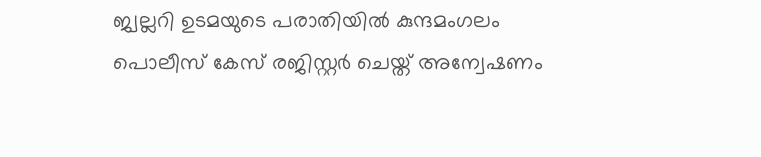ജ്വല്ലറി ഉടമയുടെ പരാതിയില്‍ കുന്ദമംഗലം പൊലീസ് കേസ് രജിസ്റ്റര്‍ ചെയ്ത് അന്വേഷണം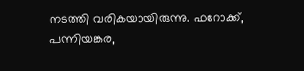നടത്തി വരികയായിരുന്നു. ഫറോക്ക്, പന്നിയങ്കര,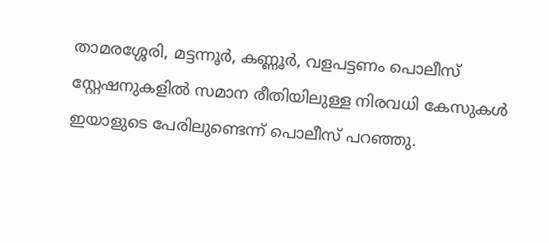താമരശ്ശേരി, മട്ടന്നൂര്‍, കണ്ണൂര്‍, വളപട്ടണം പൊലീസ് സ്റ്റേഷനുകളില്‍ സമാന രീതിയിലുള്ള നിരവധി കേസുകള്‍ ഇയാളുടെ പേരിലുണ്ടെന്ന് പൊലീസ് പറഞ്ഞു.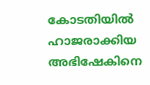കോടതിയില്‍ ഹാജരാക്കിയ അഭിഷേകിനെ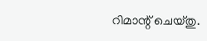റിമാന്റ് ചെയ്തു.